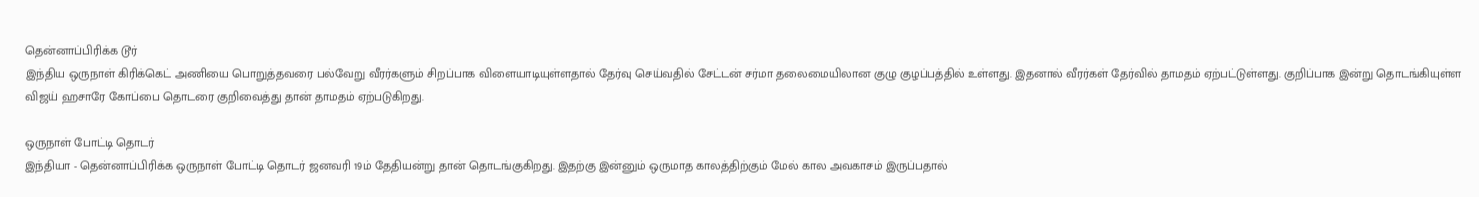தென்னாப்பிரிக்க டூர்
இந்திய ஒருநாள் கிரிக்கெட் அணியை பொறுத்தவரை பல்வேறு வீரர்களும் சிறப்பாக விளையாடியுள்ளதால் தேர்வு செய்வதில் சேட்டன் சர்மா தலைமையிலான குழு குழப்பத்தில் உள்ளது. இதனால் வீரர்கள் தேர்வில் தாமதம் ஏற்பட்டுள்ளது. குறிப்பாக இன்று தொடங்கியுள்ள விஜய் ஹசாரே கோப்பை தொடரை குறிவைத்து தான் தாமதம் ஏற்படுகிறது.

ஒருநாள் போட்டி தொடர்
இந்தியா - தென்னாப்பிரிக்க ஒருநாள் போட்டி தொடர் ஜனவரி 19ம் தேதியன்று தான் தொடங்குகிறது. இதற்கு இன்னும் ஒருமாத காலத்திற்கும் மேல் கால அவகாசம் இருப்பதால்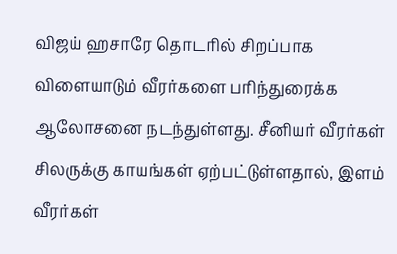விஜய் ஹசாரே தொடரில் சிறப்பாக விளையாடும் வீரர்களை பரிந்துரைக்க ஆலோசனை நடந்துள்ளது. சீனியர் வீரர்கள் சிலருக்கு காயங்கள் ஏற்பட்டுள்ளதால், இளம் வீரர்கள்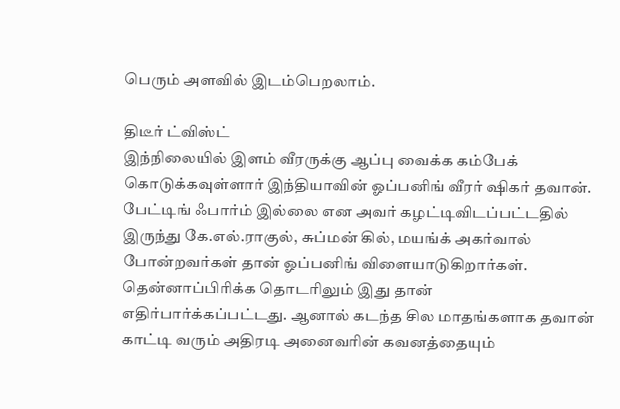பெரும் அளவில் இடம்பெறலாம்.

திடீர் ட்விஸ்ட்
இந்நிலையில் இளம் வீரருக்கு ஆப்பு வைக்க கம்பேக் கொடுக்கவுள்ளார் இந்தியாவின் ஓப்பனிங் வீரர் ஷிகர் தவான். பேட்டிங் ஃபார்ம் இல்லை என அவர் கழட்டிவிடப்பட்டதில் இருந்து கே.எல்.ராகுல், சுப்மன் கில், மயங்க் அகர்வால் போன்றவர்கள் தான் ஓப்பனிங் விளையாடுகிறார்கள். தென்னாப்பிரிக்க தொடரிலும் இது தான் எதிர்பார்க்கப்பட்டது. ஆனால் கடந்த சில மாதங்களாக தவான் காட்டி வரும் அதிரடி அனைவரின் கவனத்தையும்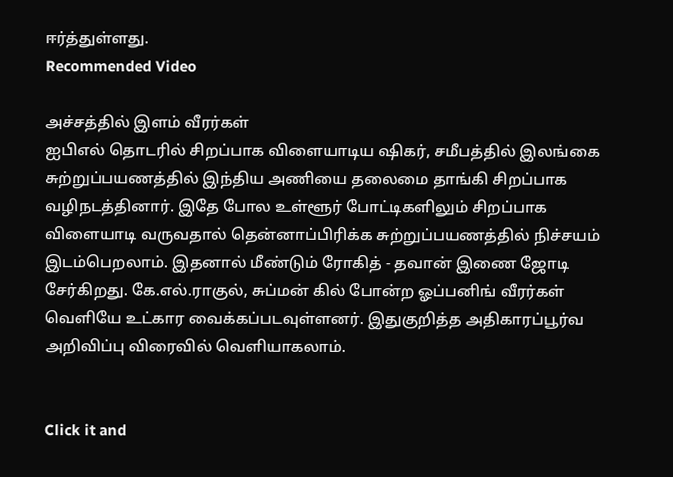ஈர்த்துள்ளது.
Recommended Video

அச்சத்தில் இளம் வீரர்கள்
ஐபிஎல் தொடரில் சிறப்பாக விளையாடிய ஷிகர், சமீபத்தில் இலங்கை சுற்றுப்பயணத்தில் இந்திய அணியை தலைமை தாங்கி சிறப்பாக வழிநடத்தினார். இதே போல உள்ளூர் போட்டிகளிலும் சிறப்பாக விளையாடி வருவதால் தென்னாப்பிரிக்க சுற்றுப்பயணத்தில் நிச்சயம் இடம்பெறலாம். இதனால் மீண்டும் ரோகித் - தவான் இணை ஜோடி சேர்கிறது. கே.எல்.ராகுல், சுப்மன் கில் போன்ற ஓப்பனிங் வீரர்கள் வெளியே உட்கார வைக்கப்படவுள்ளனர். இதுகுறித்த அதிகாரப்பூர்வ அறிவிப்பு விரைவில் வெளியாகலாம்.


Click it and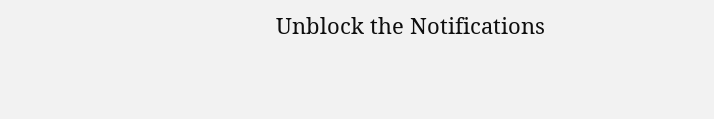Unblock the Notifications